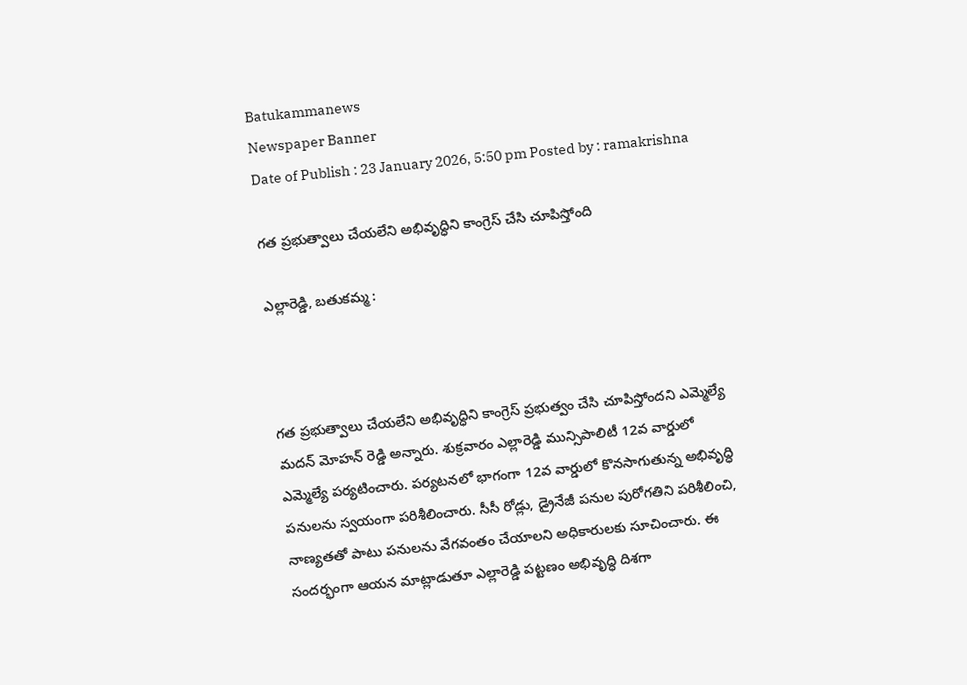Batukammanews
Newspaper Banner
Date of Publish : 23 January 2026, 5:50 pm Posted by : ramakrishna

గత ప్రభుత్వాలు చేయలేని అభివృద్ధిని కాంగ్రెస్ చేసి చూపిస్తోంది

ఎల్లారెడ్డి, బతుకమ్మ :



గత ప్రభుత్వాలు చేయలేని అభివృద్ధిని కాంగ్రెస్ ప్రభుత్వం చేసి చూపిస్తోందని ఎమ్మెల్యే మదన్ మోహన్ రెడ్డి అన్నారు. శుక్రవారం ఎల్లారెడ్డి మున్సిపాలిటీ 12వ వార్డులో ఎమ్మెల్యే పర్యటించారు. పర్యటనలో భాగంగా 12వ వార్డులో కొనసాగుతున్న అభివృద్ధి పనులను స్వయంగా పరిశీలించారు. సీసీ రోడ్లు, డ్రైనేజీ పనుల పురోగతిని పరిశీలించి, నాణ్యతతో పాటు పనులను వేగవంతం చేయాలని అధికారులకు సూచించారు. ఈ సందర్భంగా ఆయన మాట్లాడుతూ ఎల్లారెడ్డి పట్టణం అభివృద్ధి దిశగా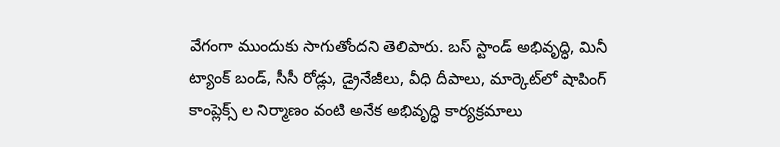వేగంగా ముందుకు సాగుతోందని తెలిపారు. బస్ స్టాండ్ అభివృద్ధి, మినీ ట్యాంక్ బండ్, సీసీ రోడ్లు, డ్రైనేజీలు, వీధి దీపాలు, మార్కెట్‌లో షాపింగ్ కాంప్లెక్స్ ల నిర్మాణం వంటి అనేక అభివృద్ధి కార్యక్రమాలు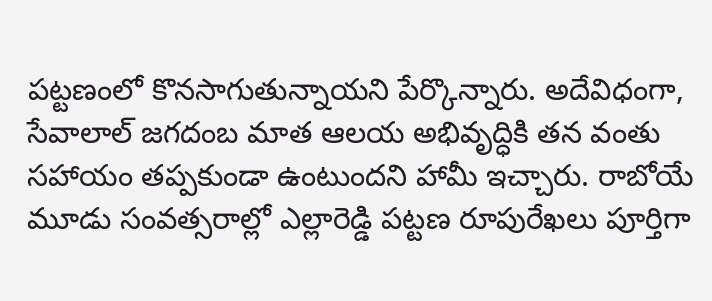పట్టణంలో కొనసాగుతున్నాయని పేర్కొన్నారు. అదేవిధంగా, సేవాలాల్ జగదంబ మాత ఆలయ అభివృద్ధికి తన వంతు సహాయం తప్పకుండా ఉంటుందని హామీ ఇచ్చారు. రాబోయే మూడు సంవత్సరాల్లో ఎల్లారెడ్డి పట్టణ రూపురేఖలు పూర్తిగా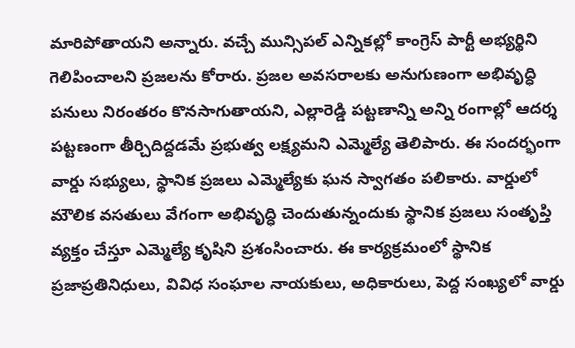మారిపోతాయని అన్నారు. వచ్చే మున్సిపల్ ఎన్నికల్లో కాంగ్రెస్ పార్టీ అభ్యర్థిని గెలిపించాలని ప్రజలను కోరారు. ప్రజల అవసరాలకు అనుగుణంగా అభివృద్ధి పనులు నిరంతరం కొనసాగుతాయని, ఎల్లారెడ్డి పట్టణాన్ని అన్ని రంగాల్లో ఆదర్శ పట్టణంగా తీర్చిదిద్దడమే ప్రభుత్వ లక్ష్యమని ఎమ్మెల్యే తెలిపారు. ఈ సందర్భంగా వార్డు సభ్యులు, స్థానిక ప్రజలు ఎమ్మెల్యేకు ఘన స్వాగతం పలికారు. వార్డులో మౌలిక వసతులు వేగంగా అభివృద్ధి చెందుతున్నందుకు స్థానిక ప్రజలు సంతృప్తి వ్యక్తం చేస్తూ ఎమ్మెల్యే కృషిని ప్రశంసించారు. ఈ కార్యక్రమంలో స్థానిక ప్రజాప్రతినిధులు, వివిధ సంఘాల నాయకులు, అధికారులు, పెద్ద సంఖ్యలో వార్డు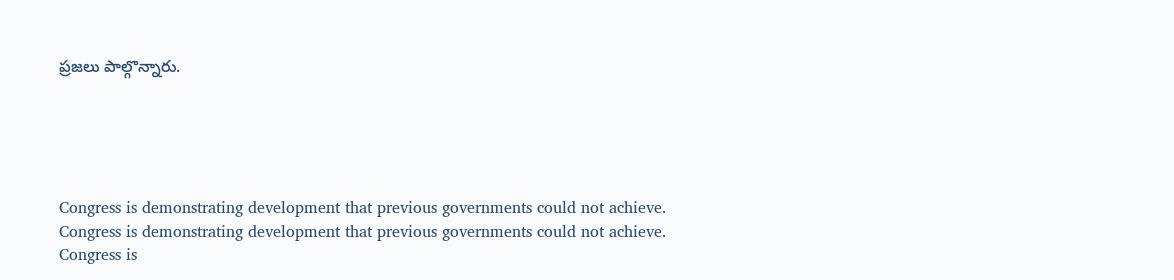ప్రజలు పాల్గొన్నారు.





Congress is demonstrating development that previous governments could not achieve.
Congress is demonstrating development that previous governments could not achieve.
Congress is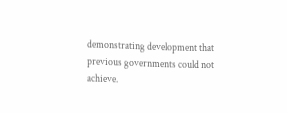demonstrating development that previous governments could not achieve.